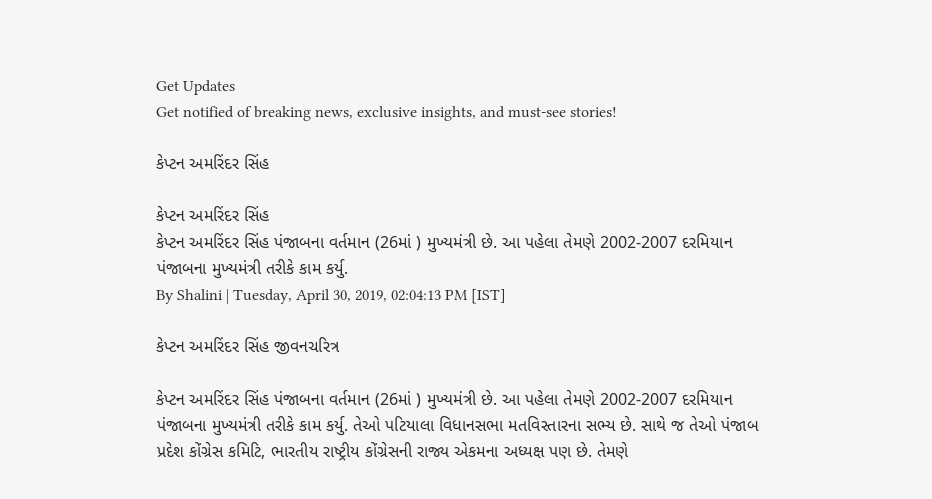Get Updates
Get notified of breaking news, exclusive insights, and must-see stories!

કેપ્ટન અમરિંદર સિંહ

કેપ્ટન અમરિંદર સિંહ
કેપ્ટન અમરિંદર સિંહ પંજાબના વર્તમાન (26માં ) મુખ્યમંત્રી છે. આ પહેલા તેમણે 2002-2007 દરમિયાન પંજાબના મુખ્યમંત્રી તરીકે કામ કર્યુ.
By Shalini | Tuesday, April 30, 2019, 02:04:13 PM [IST]

કેપ્ટન અમરિંદર સિંહ જીવનચરિત્ર

કેપ્ટન અમરિંદર સિંહ પંજાબના વર્તમાન (26માં ) મુખ્યમંત્રી છે. આ પહેલા તેમણે 2002-2007 દરમિયાન પંજાબના મુખ્યમંત્રી તરીકે કામ કર્યુ. તેઓ પટિયાલા વિધાનસભા મતવિસ્તારના સભ્ય છે. સાથે જ તેઓ પંજાબ પ્રદેશ કોંગ્રેસ કમિટિ, ભારતીય રાષ્ટ્રીય કોંગ્રેસની રાજ્ય એકમના અધ્યક્ષ પણ છે. તેમણે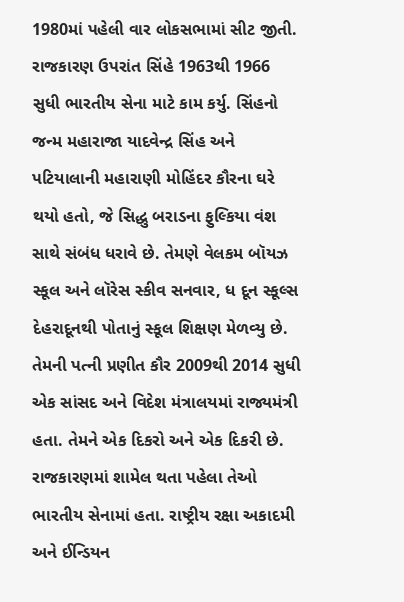1980માં પહેલી વાર લોકસભામાં સીટ જીતી. રાજકારણ ઉપરાંત સિંહે 1963થી 1966 સુધી ભારતીય સેના માટે કામ કર્યુ. સિંહનો જન્મ મહારાજા યાદવેન્દ્ર સિંહ અને પટિયાલાની મહારાણી મોહિંદર કૌરના ઘરે થયો હતો, જે સિદ્ધુ બરાડના ફુલ્કિયા વંશ સાથે સંબંધ ધરાવે છે. તેમણે વેલકમ બૉયઝ સ્કૂલ અને લૉરેસ સ્કીવ સનવાર, ધ દૂન સ્કૂલ્સ દેહરાદૂનથી પોતાનું સ્કૂલ શિક્ષણ મેળવ્યુ છે. તેમની પત્ની પ્રણીત કૌર 2009થી 2014 સુધી એક સાંસદ અને વિદેશ મંત્રાલયમાં રાજ્યમંત્રી હતા. તેમને એક દિકરો અને એક દિકરી છે. રાજકારણમાં શામેલ થતા પહેલા તેઓ ભારતીય સેનામાં હતા. રાષ્ટ્રીય રક્ષા અકાદમી અને ઈન્ડિયન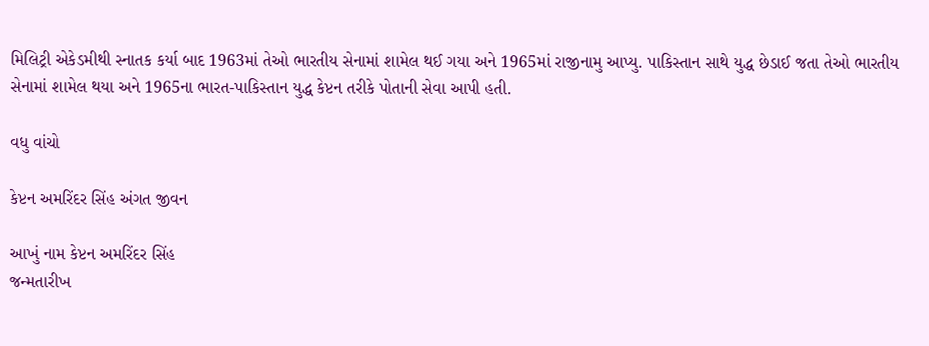મિલિટ્રી એકેડમીથી સ્નાતક કર્યા બાદ 1963માં તેઓ ભારતીય સેનામાં શામેલ થઈ ગયા અને 1965માં રાજીનામુ આપ્યુ. પાકિસ્તાન સાથે યુદ્ધ છેડાઈ જતા તેઓ ભારતીય સેનામાં શામેલ થયા અને 1965ના ભારત-પાકિસ્તાન યુદ્ધ કેપ્ટન તરીકે પોતાની સેવા આપી હતી.

વધુ વાંચો

કેપ્ટન અમરિંદર સિંહ અંગત જીવન

આખું નામ કેપ્ટન અમરિંદર સિંહ
જન્મતારીખ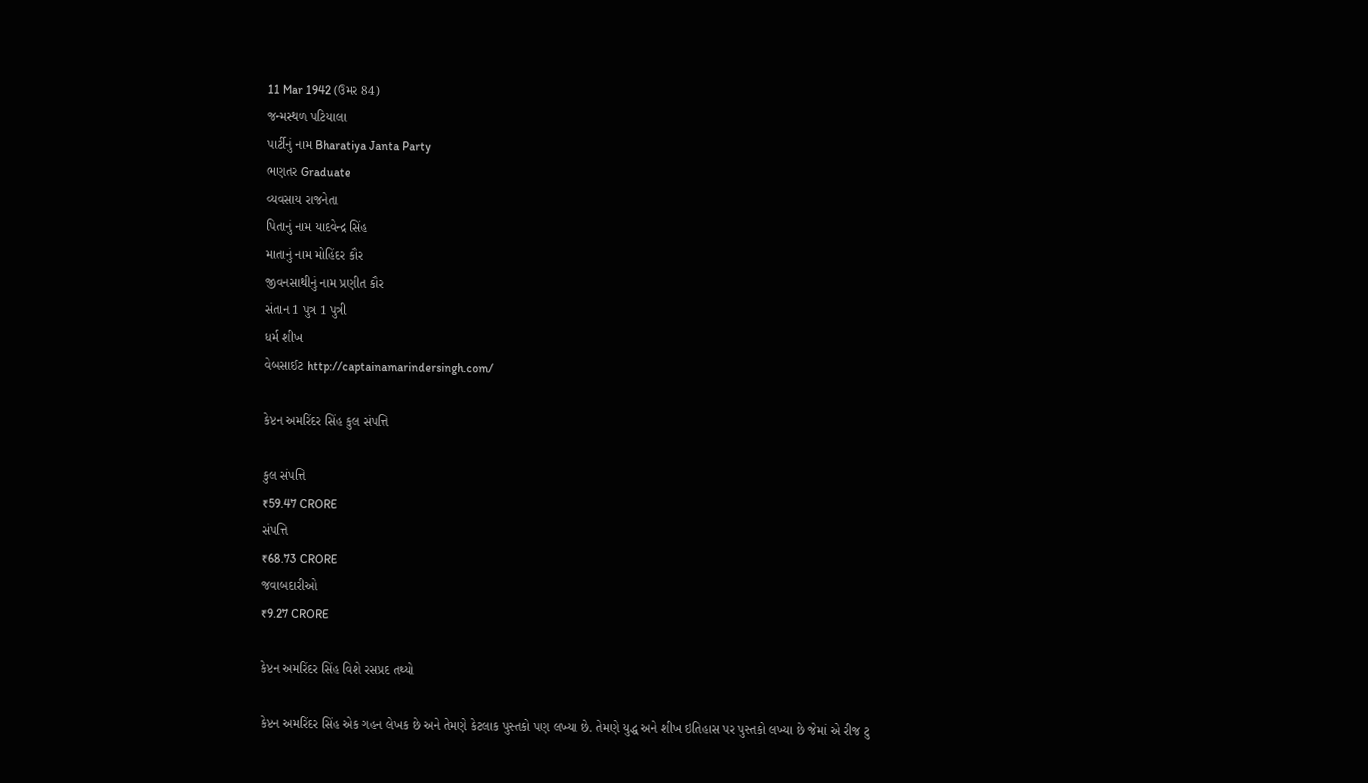11 Mar 1942 (ઉમર 84)
જન્મસ્થળ પટિયાલા
પાર્ટીનું નામ Bharatiya Janta Party
ભણતર Graduate
વ્યવસાય રાજનેતા
પિતાનું નામ યાદવેન્દ્ર સિંહ
માતાનું નામ મોહિંદર કૌર
જીવનસાથીનું નામ પ્રણીત કૌર
સંતાન 1 પુત્ર 1 પુત્રી
ધર્મ શીખ
વેબસાઈટ http://captainamarindersingh.com/

કેપ્ટન અમરિંદર સિંહ કુલ સંપત્તિ

કુલ સંપત્તિ
₹59.47 CRORE
સંપત્તિ
₹68.73 CRORE
જવાબદારીઓ
₹9.27 CRORE

કેપ્ટન અમરિંદર સિંહ વિશે રસપ્રદ તથ્યો

કેપ્ટન અમરિંદર સિંહ એક ગહન લેખક છે અને તેમણે કેટલાક પુસ્તકો પણ લખ્યા છે. તેમણે યુદ્ધ અને શીખ ઇતિહાસ પર પુસ્તકો લખ્યા છે જેમાં એ રીજ ટુ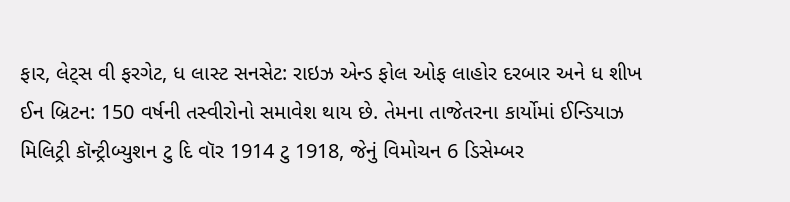ફાર, લેટ્સ વી ફરગેટ, ધ લાસ્ટ સનસેટ: રાઇઝ એન્ડ ફોલ ઓફ લાહોર દરબાર અને ધ શીખ ઈન બ્રિટન: 150 વર્ષની તસ્વીરોનો સમાવેશ થાય છે. તેમના તાજેતરના કાર્યોમાં ઈન્ડિયાઝ મિલિટ્રી કૉન્ટ્રીબ્યુશન ટુ દિ વૉર 1914 ટુ 1918, જેનું વિમોચન 6 ડિસેમ્બર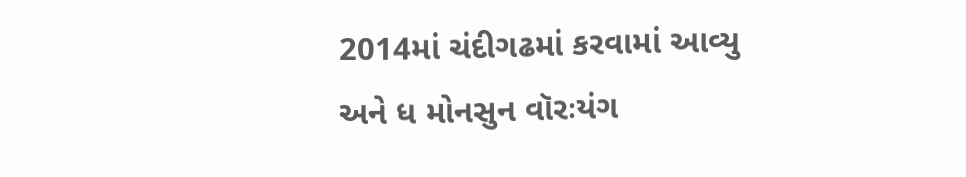2014માં ચંદીગઢમાં કરવામાં આવ્યુ અને ધ મોનસુન વૉરઃયંગ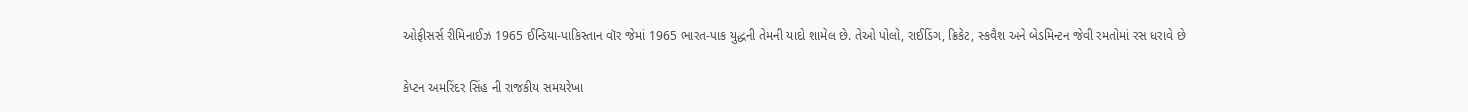ઓફીસર્સ રીમિનાઈઝ 1965 ઈન્ડિયા-પાકિસ્તાન વૉર જેમાં 1965 ભારત-પાક યુદ્ધની તેમની યાદો શામેલ છે. તેઓ પોલો, રાઈડિંગ, ક્રિકેટ, સ્કવૈશ અને બેડમિન્ટન જેવી રમતોમાં રસ ધરાવે છે

કેપ્ટન અમરિંદર સિંહ ની રાજકીય સમયરેખા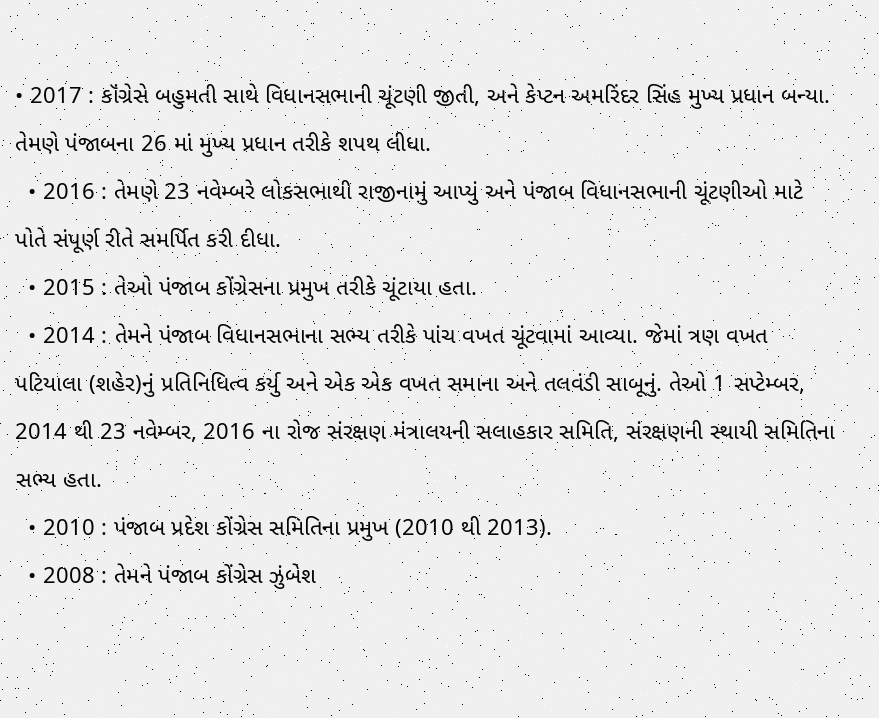• 2017 : કૉંગ્રેસે બહુમતી સાથે વિધાનસભાની ચૂંટણી જીતી, અને કેપ્ટન અમરિંદર સિંહ મુખ્ય પ્રધાન બન્યા. તેમણે પંજાબના 26 માં મુખ્ય પ્રધાન તરીકે શપથ લીધા.
  • 2016 : તેમણે 23 નવેમ્બરે લોકસભાથી રાજીનામું આપ્યું અને પંજાબ વિધાનસભાની ચૂંટણીઓ માટે પોતે સંપૂર્ણ રીતે સમર્પિત કરી દીધા.
  • 2015 : તેઓ પંજાબ કોંગ્રેસના પ્રમુખ તરીકે ચૂંટાયા હતા.
  • 2014 : તેમને પંજાબ વિધાનસભાના સભ્ય તરીકે પાંચ વખત ચૂંટવામાં આવ્યા. જેમાં ત્રણ વખત પટિયાલા (શહેર)નું પ્રતિનિધિત્વ કર્યુ અને એક એક વખત સમાના અને તલવંડી સાબૂનું. તેઓ 1 સપ્ટેમ્બર, 2014 થી 23 નવેમ્બર, 2016 ના રોજ સંરક્ષણ મંત્રાલયની સલાહકાર સમિતિ, સંરક્ષણની સ્થાયી સમિતિના સભ્ય હતા.
  • 2010 : પંજાબ પ્રદેશ કોંગ્રેસ સમિતિના પ્રમુખ (2010 થી 2013).
  • 2008 : તેમને પંજાબ કોંગ્રેસ ઝુંબેશ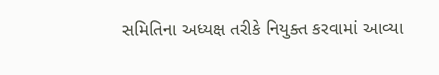સમિતિના અધ્યક્ષ તરીકે નિયુક્ત કરવામાં આવ્યા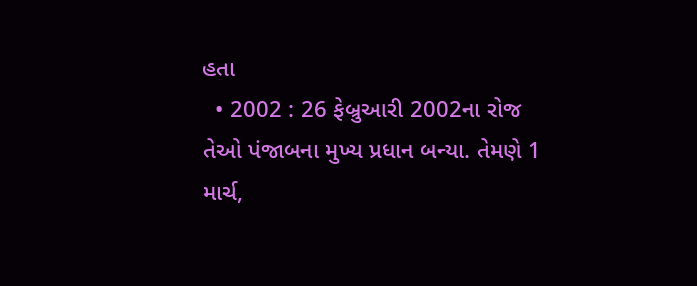હતા
  • 2002 : 26 ફેબ્રુઆરી 2002ના રોજ તેઓ પંજાબના મુખ્ય પ્રધાન બન્યા. તેમણે 1 માર્ચ,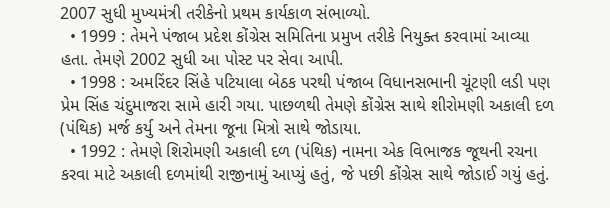2007 સુધી મુખ્યમંત્રી તરીકેનો પ્રથમ કાર્યકાળ સંભાળ્યો.
  • 1999 : તેમને પંજાબ પ્રદેશ કોંગ્રેસ સમિતિના પ્રમુખ તરીકે નિયુક્ત કરવામાં આવ્યા હતા. તેમણે 2002 સુધી આ પોસ્ટ પર સેવા આપી.
  • 1998 : અમરિંદર સિંહે પટિયાલા બેઠક પરથી પંજાબ વિધાનસભાની ચૂંટણી લડી પણ પ્રેમ સિંહ ચંદુમાજરા સામે હારી ગયા. પાછળથી તેમણે કોંગ્રેસ સાથે શીરોમણી અકાલી દળ (પંથિક) મર્જ કર્યુ અને તેમના જૂના મિત્રો સાથે જોડાયા.
  • 1992 : તેમણે શિરોમણી અકાલી દળ (પંથિક) નામના એક વિભાજક જૂથની રચના કરવા માટે અકાલી દળમાંથી રાજીનામું આપ્યું હતું, જે પછી કોંગ્રેસ સાથે જોડાઈ ગયું હતું.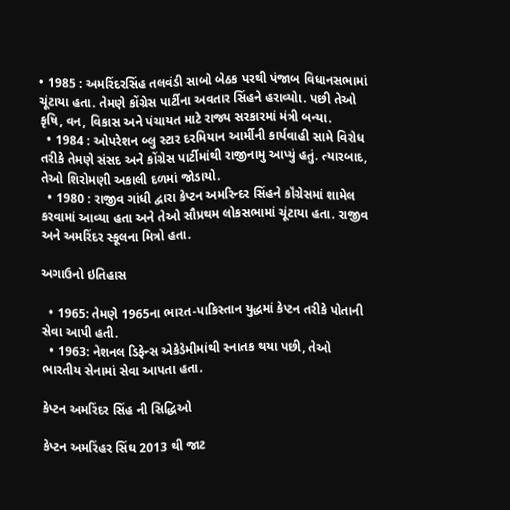• 1985 : અમરિંદરસિંહ તલવંડી સાબો બેઠક પરથી પંજાબ વિધાનસભામાં ચૂંટાયા હતા. તેમણે કોંગ્રેસ પાર્ટીના અવતાર સિંહને હરાવ્યોા. પછી તેઓ કૃષિ, વન, વિકાસ અને પંચાયત માટે રાજ્ય સરકારમાં મંત્રી બન્યા.
  • 1984 : ઓપરેશન બ્લુ સ્ટાર દરમિયાન આર્મીની કાર્યવાહી સામે વિરોધ તરીકે તેમણે સંસદ અને કોંગ્રેસ પાર્ટીમાંથી રાજીનામુ આપ્યું હતું. ત્યારબાદ, તેઓ શિરોમણી અકાલી દળમાં જોડાયો.
  • 1980 : રાજીવ ગાંધી દ્વારા કેપ્ટન અમરિન્દર સિંહને કૉંગ્રેસમાં શામેલ કરવામાં આવ્યા હતા અને તેઓ સૌપ્રથમ લોકસભામાં ચૂંટાયા હતા. રાજીવ અને અમરિંદર સ્કૂલના મિત્રો હતા.

અગાઉનો ઇતિહાસ

  • 1965: તેમણે 1965ના ભારત-પાકિસ્તાન યુદ્ધમાં કેપ્ટન તરીકે પોતાની સેવા આપી હતી.
  • 1963: નેશનલ ડિફેન્સ એકેડેમીમાંથી સ્નાતક થયા પછી, તેઓ ભારતીય સેનામાં સેવા આપતા હતા.

કેપ્ટન અમરિંદર સિંહ ની સિદ્ધિઓ

કેપ્ટન અમરિંહર સિંઘ 2013 થી જાટ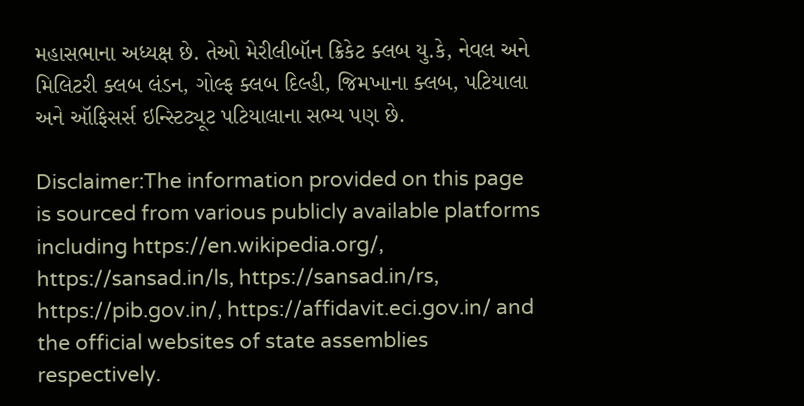મહાસભાના અધ્યક્ષ છે. તેઓ મેરીલીબૉન ક્રિકેટ ક્લબ યુ.કે, નેવલ અને મિલિટરી ક્લબ લંડન, ગોલ્ફ ક્લબ દિલ્હી, જિમખાના ક્લબ, પટિયાલા અને ઑફિસર્સ ઇન્સ્ટિટ્યૂટ પટિયાલાના સભ્ય પણ છે.

Disclaimer:The information provided on this page is sourced from various publicly available platforms including https://en.wikipedia.org/, https://sansad.in/ls, https://sansad.in/rs, https://pib.gov.in/, https://affidavit.eci.gov.in/ and the official websites of state assemblies respectively.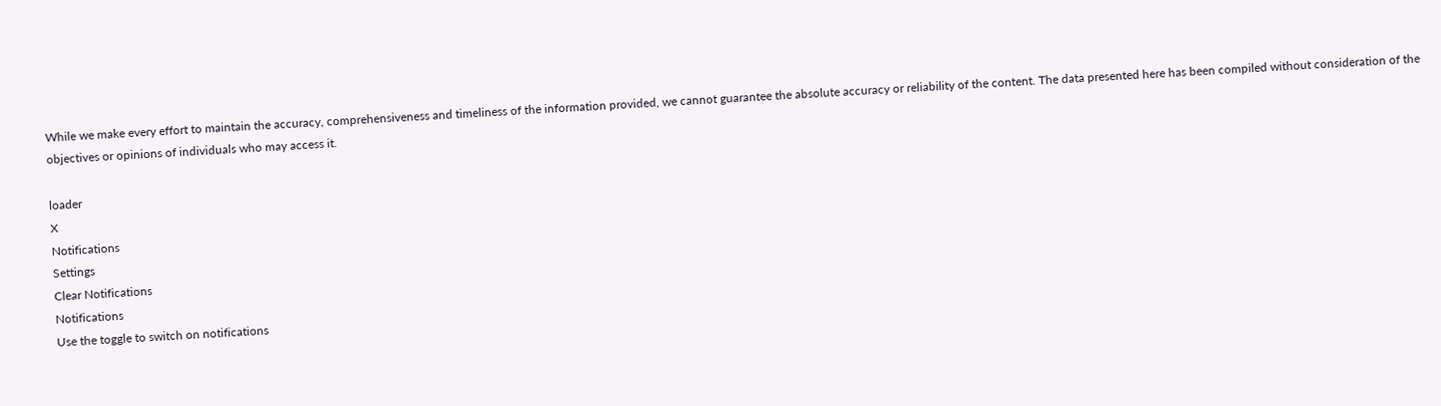While we make every effort to maintain the accuracy, comprehensiveness and timeliness of the information provided, we cannot guarantee the absolute accuracy or reliability of the content. The data presented here has been compiled without consideration of the objectives or opinions of individuals who may access it.

loader
X
Notifications
Settings
Clear Notifications
Notifications
Use the toggle to switch on notifications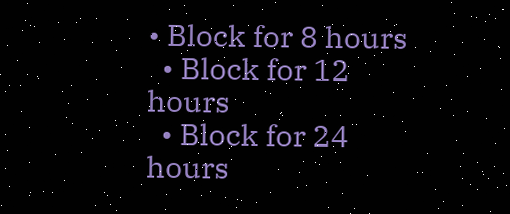• Block for 8 hours
  • Block for 12 hours
  • Block for 24 hours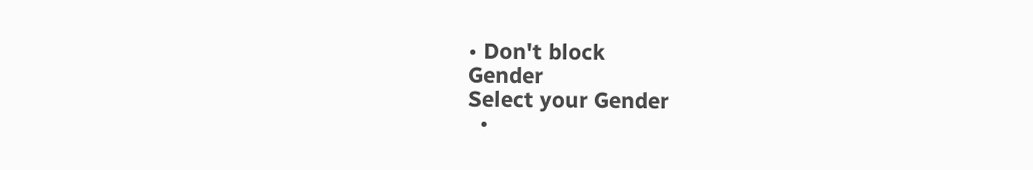• Don't block
Gender
Select your Gender
  •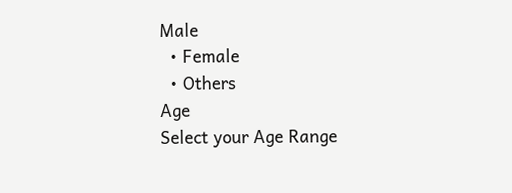Male
  • Female
  • Others
Age
Select your Age Range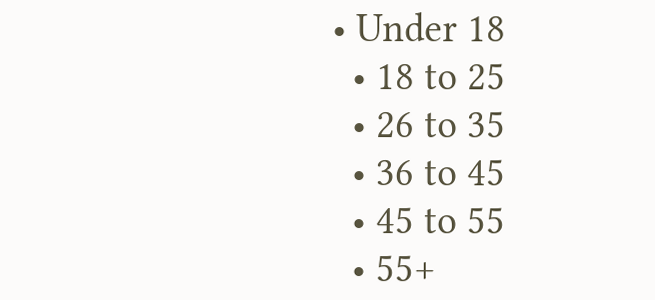• Under 18
  • 18 to 25
  • 26 to 35
  • 36 to 45
  • 45 to 55
  • 55+